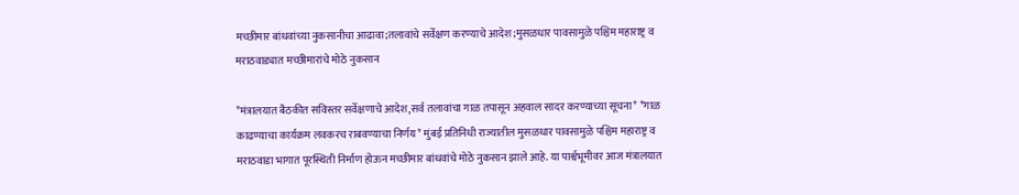मच्छीमार बांधवांच्या नुकसानीचा आढावा;तलावांचे सर्वेक्षण करण्याचे आदेश;मुसळधार पावसामुळे पश्चिम महाराष्ट्र व मराठवाड्यात मच्छीमारांचे मोठे नुकसान

*मंत्रालयात बैठकीत सविस्तर सर्वेक्षणाचे आदेश,सर्व तलावांचा गाळ तपासून अहवाल सादर करण्याच्या सूचना* *गाळ काढण्याचा कार्यक्रम लवकरच राबवण्याचा निर्णय* मुंबई प्रतिनिधी राज्यातील मुसळधार पावसामुळे पश्चिम महाराष्ट्र व मराठवाडा भागात पूरस्थिती निर्माण होऊन मच्छीमार बांधवांचे मोठे नुकसान झाले आहे. या पार्श्वभूमीवर आज मंत्रालयात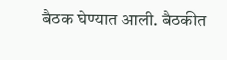बैठक घेण्यात आली. बैठकीत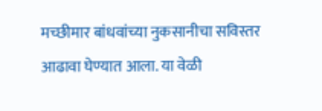मच्छीमार बांधवांच्या नुकसानीचा सविस्तर आढावा घेण्यात आला. या वेळी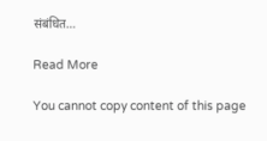संबंधित…

Read More

You cannot copy content of this page